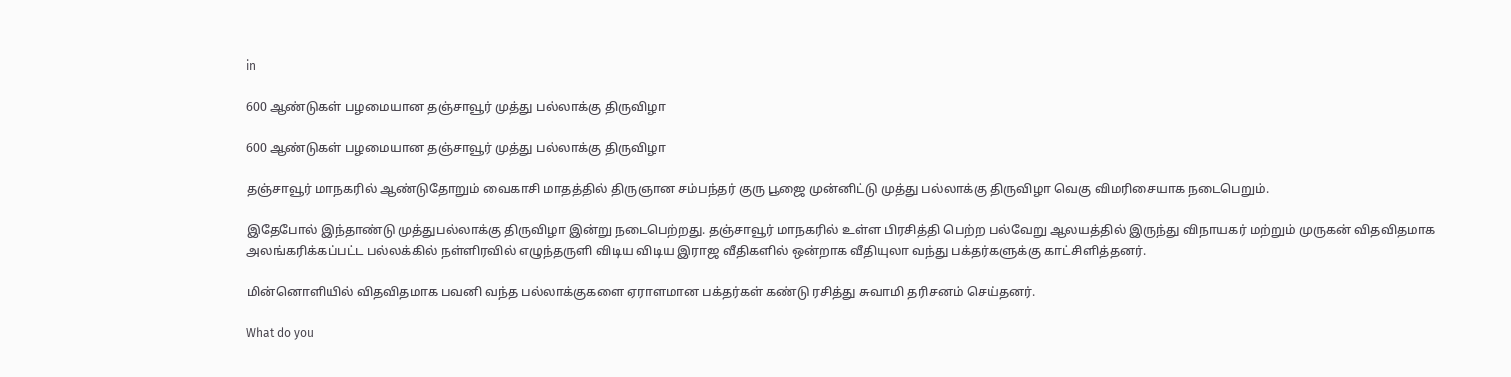in

600 ஆண்டுகள் பழமையான தஞ்சாவூர் முத்து பல்லாக்கு திருவிழா

600 ஆண்டுகள் பழமையான தஞ்சாவூர் முத்து பல்லாக்கு திருவிழா

தஞ்சாவூர் மாநகரில் ஆண்டுதோறும் வைகாசி மாதத்தில் திருஞான சம்பந்தர் குரு பூஜை முன்னிட்டு முத்து பல்லாக்கு திருவிழா வெகு விமரிசையாக நடைபெறும்.

இதேபோல் இந்தாண்டு முத்துபல்லாக்கு திருவிழா இன்று நடைபெற்றது. தஞ்சாவூர் மாநகரில் உள்ள பிரசித்தி பெற்ற பல்வேறு ஆலயத்தில் இருந்து விநாயகர் மற்றும் முருகன் விதவிதமாக அலங்கரிக்கப்பட்ட பல்லக்கில் நள்ளிரவில் எழுந்தருளி விடிய விடிய இராஜ வீதிகளில் ஒன்றாக வீதியுலா வந்து பக்தர்களுக்கு காட்சிளித்தனர்.

மின்னொளியில் விதவிதமாக பவனி வந்த பல்லாக்குகளை ஏராளமான பக்தர்கள் கண்டு ரசித்து சுவாமி தரிசனம் செய்தனர்.

What do you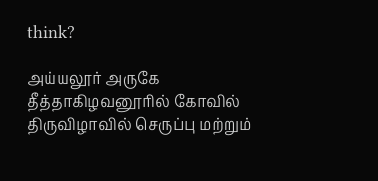think?

அய்யலூர் அருகே தீத்தாகிழவனூரில் கோவில் திருவிழாவில் செருப்பு மற்றும்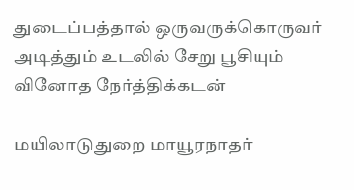துடைப்பத்தால் ஒருவருக்கொருவர் அடித்தும் உடலில் சேறு பூசியும் வினோத நேர்த்திக்கடன்

மயிலாடுதுறை மாயூரநாதர்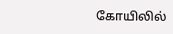கோயிலில்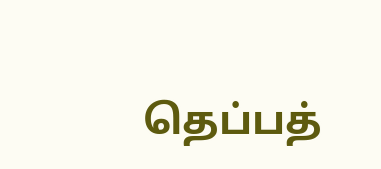தெப்பத்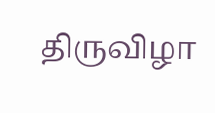திருவிழா